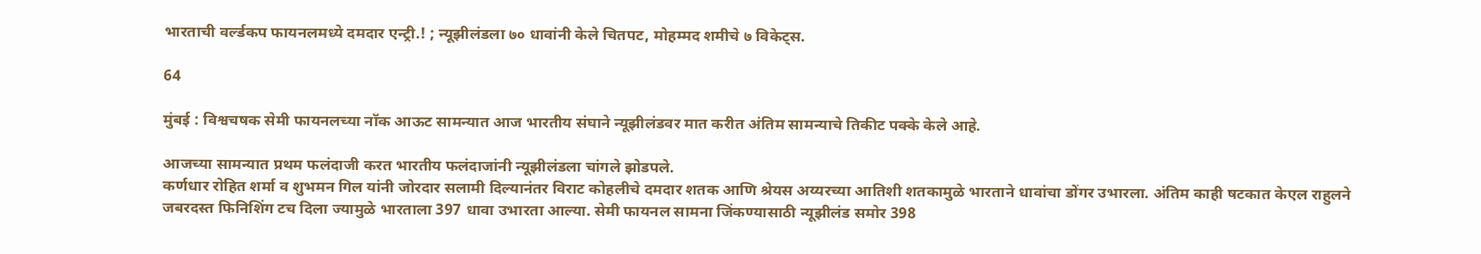भारताची वर्ल्डकप फायनलमध्ये दमदार एन्ट्री.! ; न्यूझीलंडला ७० धावांनी केले चितपट, मोहम्मद शमीचे ७ विकेट्स.

64

मुंबई : विश्वचषक सेमी फायनलच्या नॉक आऊट सामन्यात आज भारतीय संघाने न्यूझीलंडवर मात करीत अंतिम सामन्याचे तिकीट पक्के केले आहे.

आजच्या सामन्यात प्रथम फलंदाजी करत भारतीय फलंदाजांनी न्यूझीलंडला चांगले झोडपले.
कर्णधार रोहित शर्मा व शुभमन गिल यांनी जोरदार सलामी दिल्यानंतर विराट कोहलीचे दमदार शतक आणि श्रेयस अय्यरच्या आतिशी शतकामुळे भारताने धावांचा डोंगर उभारला. अंतिम काही षटकात केएल राहुलने जबरदस्त फिनिशिंग टच दिला ज्यामुळे भारताला 397 धावा उभारता आल्या. सेमी फायनल सामना जिंकण्यासाठी न्यूझीलंड समोर 398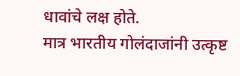धावांचे लक्ष होते.
मात्र भारतीय गोलंदाजांनी उत्कृष्ट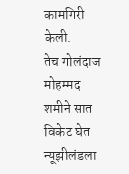कामगिरी केली.
तेच गोलंदाज मोहम्मद शमीने सात विकेट घेत न्यूझीलंडला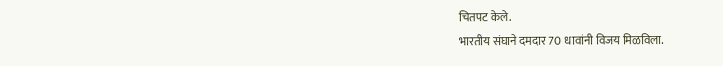चितपट केले.
भारतीय संघाने दमदार 70 धावांनी विजय मिळविला.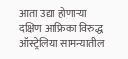आता उद्या होणाऱ्या दक्षिण आफ्रिका विरुद्ध ऑस्ट्रेलिया सामन्यातील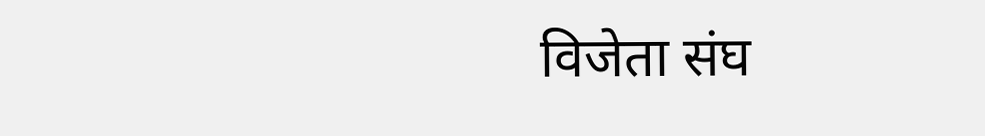विजेता संघ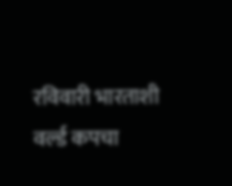रविवारी भारताशी वर्ल्ड कपचा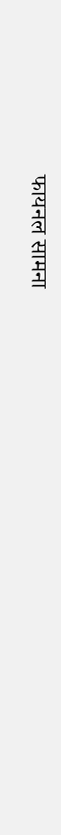फायनल सामना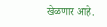खेळणार आहे.